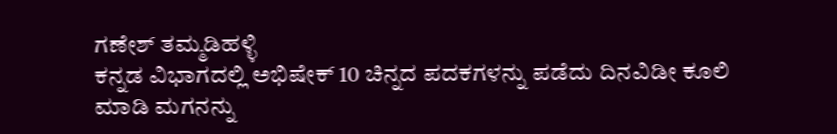ಗಣೇಶ್ ತಮ್ಮಡಿಹಳ್ಳಿ
ಕನ್ನಡ ವಿಭಾಗದಲ್ಲಿ ಅಭಿಷೇಕ್ 10 ಚಿನ್ನದ ಪದಕಗಳನ್ನು ಪಡೆದು ದಿನವಿಡೀ ಕೂಲಿ ಮಾಡಿ ಮಗನನ್ನು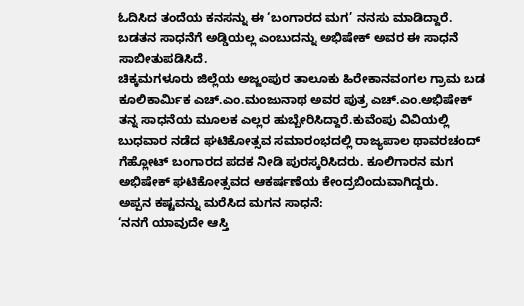ಓದಿಸಿದ ತಂದೆಯ ಕನಸನ್ನು ಈ ‘ಬಂಗಾರದ ಮಗ’ ನನಸು ಮಾಡಿದ್ದಾರೆ. ಬಡತನ ಸಾಧನೆಗೆ ಅಡ್ಡಿಯಲ್ಲ ಎಂಬುದನ್ನು ಅಭಿಷೇಕ್ ಅವರ ಈ ಸಾಧನೆ ಸಾಬೀತುಪಡಿಸಿದೆ.
ಚಿಕ್ಕಮಗಳೂರು ಜಿಲ್ಲೆಯ ಅಜ್ಜಂಪುರ ತಾಲೂಕು ಹಿರೇಕಾನವಂಗಲ ಗ್ರಾಮ ಬಡ ಕೂಲಿಕಾರ್ಮಿಕ ಎಚ್.ಎಂ.ಮಂಜುನಾಥ ಅವರ ಪುತ್ರ ಎಚ್.ಎಂ.ಅಭಿಷೇಕ್ ತನ್ನ ಸಾಧನೆಯ ಮೂಲಕ ಎಲ್ಲರ ಹುಬ್ಬೇರಿಸಿದ್ದಾರೆ.ಕುವೆಂಪು ವಿವಿಯಲ್ಲಿ ಬುಧವಾರ ನಡೆದ ಘಟಿಕೋತ್ಸವ ಸಮಾರಂಭದಲ್ಲಿ ರಾಜ್ಯಪಾಲ ಥಾವರಚಂದ್ ಗೆಹ್ಲೋಟ್ ಬಂಗಾರದ ಪದಕ ನೀಡಿ ಪುರಸ್ಕರಿಸಿದರು. ಕೂಲಿಗಾರನ ಮಗ ಅಭಿಷೇಕ್ ಘಟಿಕೋತ್ಸವದ ಆಕರ್ಷಣೆಯ ಕೇಂದ್ರಬಿಂದುವಾಗಿದ್ದರು.
ಅಪ್ಪನ ಕಷ್ಟವನ್ನು ಮರೆಸಿದ ಮಗನ ಸಾಧನೆ:
‘ನನಗೆ ಯಾವುದೇ ಆಸ್ತಿ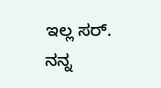ಇಲ್ಲ ಸರ್. ನನ್ನ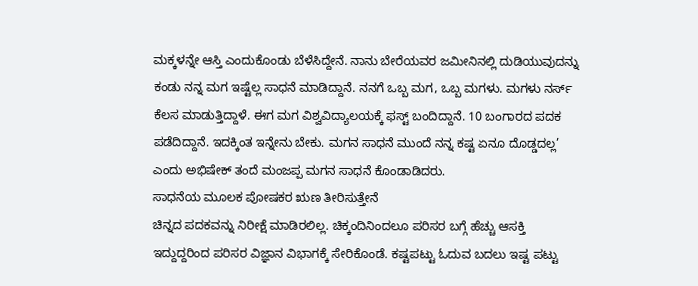ಮಕ್ಕಳನ್ನೇ ಆಸ್ತಿ ಎಂದುಕೊಂಡು ಬೆಳೆಸಿದ್ದೇನೆ. ನಾನು ಬೇರೆಯವರ ಜಮೀನಿನಲ್ಲಿ ದುಡಿಯುವುದನ್ನು ಕಂಡು ನನ್ನ ಮಗ ಇಷ್ಟೆಲ್ಲ ಸಾಧನೆ ಮಾಡಿದ್ದಾನೆ. ನನಗೆ ಒಬ್ಬ ಮಗ, ಒಬ್ಬ ಮಗಳು. ಮಗಳು ನರ್ಸ್ ಕೆಲಸ ಮಾಡುತ್ತಿದ್ದಾಳೆ. ಈಗ ಮಗ ವಿಶ್ವವಿದ್ಯಾಲಯಕ್ಕೆ ಫಸ್ಟ್ ಬಂದಿದ್ದಾನೆ. 10 ಬಂಗಾರದ ಪದಕ ಪಡೆದಿದ್ದಾನೆ. ಇದಕ್ಕಿಂತ ಇನ್ನೇನು ಬೇಕು. ಮಗನ ಸಾಧನೆ ಮುಂದೆ ನನ್ನ ಕಷ್ಟ ಏನೂ ದೊಡ್ಡದಲ್ಲ’ ಎಂದು ಅಭಿಷೇಕ್ ತಂದೆ ಮಂಜಪ್ಪ ಮಗನ ಸಾಧನೆ ಕೊಂಡಾಡಿದರು.
ಸಾಧನೆಯ ಮೂಲಕ ಪೋಷಕರ ಋಣ ತೀರಿಸುತ್ತೇನೆ
ಚಿನ್ನದ ಪದಕವನ್ನು ನಿರೀಕ್ಷೆ ಮಾಡಿರಲಿಲ್ಲ. ಚಿಕ್ಕಂದಿನಿಂದಲೂ ಪರಿಸರ ಬಗ್ಗೆ ಹೆಚ್ಚು ಆಸಕ್ತಿ ಇದ್ದುದ್ದರಿಂದ ಪರಿಸರ ವಿಜ್ಞಾನ ವಿಭಾಗಕ್ಕೆ ಸೇರಿಕೊಂಡೆ. ಕಷ್ಟಪಟ್ಟು ಓದುವ ಬದಲು ಇಷ್ಟ ಪಟ್ಟು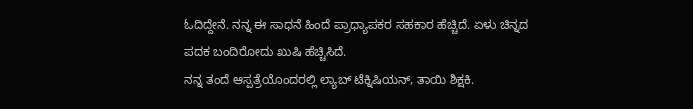ಓದಿದ್ದೇನೆ. ನನ್ನ ಈ ಸಾಧನೆ ಹಿಂದೆ ಪ್ರಾಧ್ಯಾಪಕರ ಸಹಕಾರ ಹೆಚ್ಚಿದೆ. ಏಳು ಚಿನ್ನದ ಪದಕ ಬಂದಿರೋದು ಖುಷಿ ಹೆಚ್ಚಿಸಿದೆ.
ನನ್ನ ತಂದೆ ಆಸ್ಪತ್ರೆಯೊಂದರಲ್ಲಿ ಲ್ಯಾಬ್ ಟೆಕ್ನಿಷಿಯನ್, ತಾಯಿ ಶಿಕ್ಷಕಿ.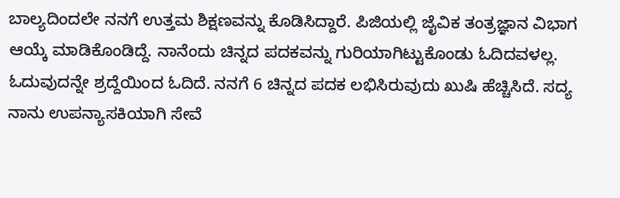ಬಾಲ್ಯದಿಂದಲೇ ನನಗೆ ಉತ್ತಮ ಶಿಕ್ಷಣವನ್ನು ಕೊಡಿಸಿದ್ದಾರೆ. ಪಿಜಿಯಲ್ಲಿ ಜೈವಿಕ ತಂತ್ರಜ್ಞಾನ ವಿಭಾಗ ಆಯ್ಕೆ ಮಾಡಿಕೊಂಡಿದ್ದೆ. ನಾನೆಂದು ಚಿನ್ನದ ಪದಕವನ್ನು ಗುರಿಯಾಗಿಟ್ಟುಕೊಂಡು ಓದಿದವಳಲ್ಲ. ಓದುವುದನ್ನೇ ಶ್ರದ್ದೆಯಿಂದ ಓದಿದೆ. ನನಗೆ 6 ಚಿನ್ನದ ಪದಕ ಲಭಿಸಿರುವುದು ಖುಷಿ ಹೆಚ್ಚಿಸಿದೆ. ಸದ್ಯ ನಾನು ಉಪನ್ಯಾಸಕಿಯಾಗಿ ಸೇವೆ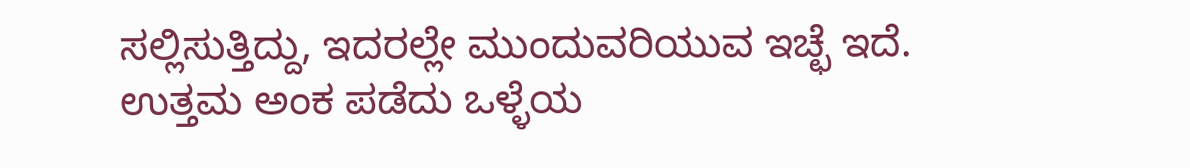ಸಲ್ಲಿಸುತ್ತಿದ್ದು, ಇದರಲ್ಲೇ ಮುಂದುವರಿಯುವ ಇಚ್ಛೆ ಇದೆ.
ಉತ್ತಮ ಅಂಕ ಪಡೆದು ಒಳ್ಳೆಯ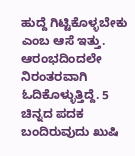ಹುದ್ದೆ ಗಿಟ್ಟಿಕೊಳ್ಳಬೇಕು ಎಂಬ ಆಸೆ ಇತ್ತು. ಆರಂಭದಿಂದಲೇ ನಿರಂತರವಾಗಿ ಓದಿಕೊಳ್ಳುತ್ತಿದ್ದೆ. 5 ಚಿನ್ನದ ಪದಕ ಬಂದಿರುವುದು ಖುಷಿ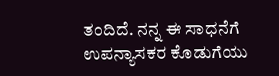ತಂದಿದೆ. ನನ್ನ ಈ ಸಾಧನೆಗೆ ಉಪನ್ಯಾಸಕರ ಕೊಡುಗೆಯು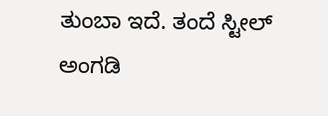ತುಂಬಾ ಇದೆ. ತಂದೆ ಸ್ಟೀಲ್ ಅಂಗಡಿ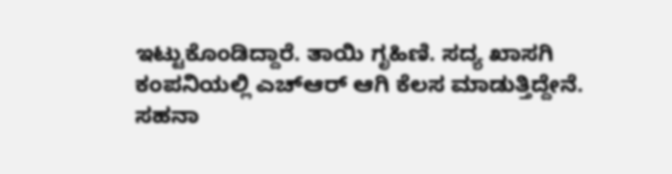ಇಟ್ಟುಕೊಂಡಿದ್ದಾರೆ. ತಾಯಿ ಗೃಹಿಣಿ. ಸದ್ಯ ಖಾಸಗಿ ಕಂಪನಿಯಲ್ಲಿ ಎಚ್ಆರ್ ಆಗಿ ಕೆಲಸ ಮಾಡುತ್ತಿದ್ದೇನೆ.
ಸಹನಾ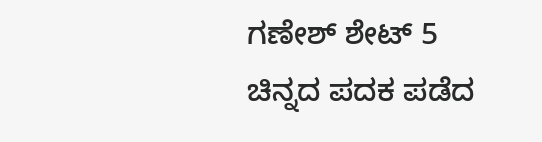ಗಣೇಶ್ ಶೇಟ್ 5 ಚಿನ್ನದ ಪದಕ ಪಡೆದ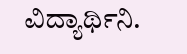ವಿದ್ಯಾರ್ಥಿನಿ.